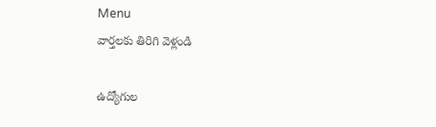Menu
వార్తలకు తిరిగి వెళ్లండి

ఉద్యోగుల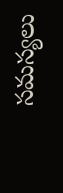సమస్యలు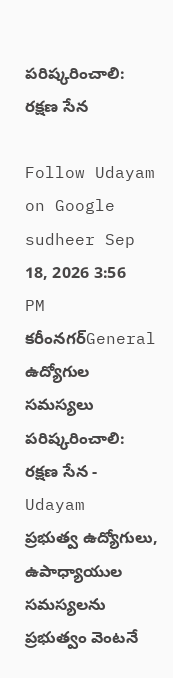పరిష్కరించాలి: రక్షణ సేన

Follow Udayam on Google
sudheer Sep 18, 2026 3:56 PM కరీంనగర్General
ఉద్యోగుల సమస్యలు పరిష్కరించాలి: రక్షణ సేన - Udayam
ప్రభుత్వ ఉద్యోగులు, ఉపాధ్యాయుల సమస్యలను ప్రభుత్వం వెంటనే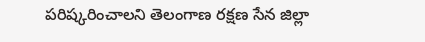పరిష్కరించాలని తెలంగాణ రక్షణ సేన జిల్లా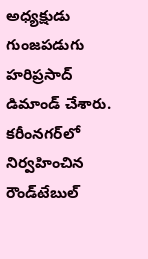అధ్యక్షుడు గుంజపడుగు హరిప్రసాద్ డిమాండ్ చేశారు. కరీంనగర్‌లో నిర్వహించిన రౌండ్‌టేబుల్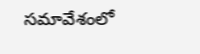సమావేశంలో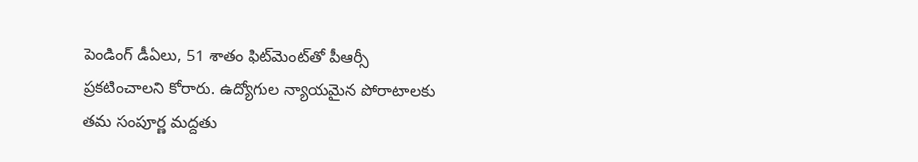పెండింగ్ డీఏలు, 51 శాతం ఫిట్‌మెంట్‌తో పీఆర్సీ ప్రకటించాలని కోరారు. ఉద్యోగుల న్యాయమైన పోరాటాలకు తమ సంపూర్ణ మద్దతు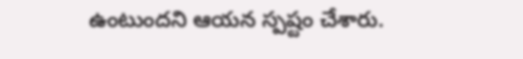ఉంటుందని ఆయన స్పష్టం చేశారు.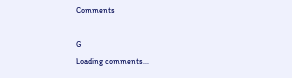Comments

G
Loading comments...